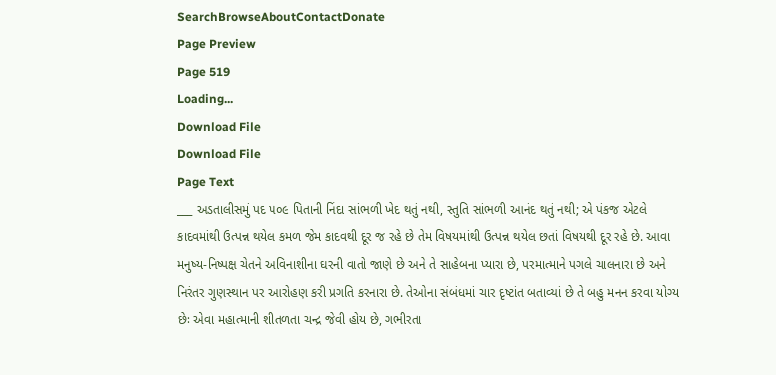SearchBrowseAboutContactDonate
Page Preview
Page 519
Loading...
Download File
Download File
Page Text
___ અડતાલીસમું પદ ૫૦૯ પિતાની નિંદા સાંભળી ખેદ થતું નથી, સ્તુતિ સાંભળી આનંદ થતું નથી; એ પંકજ એટલે કાદવમાંથી ઉત્પન્ન થયેલ કમળ જેમ કાદવથી દૂર જ રહે છે તેમ વિષયમાંથી ઉત્પન્ન થયેલ છતાં વિષયથી દૂર રહે છે. આવા મનુષ્ય-નિષ્પક્ષ ચેતને અવિનાશીના ઘરની વાતો જાણે છે અને તે સાહેબના પ્યારા છે, પરમાત્માને પગલે ચાલનારા છે અને નિરંતર ગુણસ્થાન પર આરોહણ કરી પ્રગતિ કરનારા છે. તેઓના સંબંધમાં ચાર દૃષ્ટાંત બતાવ્યાં છે તે બહુ મનન કરવા યોગ્ય છેઃ એવા મહાત્માની શીતળતા ચન્દ્ર જેવી હોય છે, ગભીરતા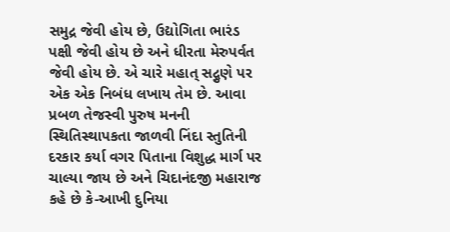સમુદ્ર જેવી હોય છે, ઉદ્યોગિતા ભારંડ પક્ષી જેવી હોય છે અને ધીરતા મેરુપર્વત જેવી હોય છે. એ ચારે મહાત્ સદ્ગુણે પર એક એક નિબંધ લખાય તેમ છે. આવા પ્રબળ તેજસ્વી પુરુષ મનની સ્થિતિસ્થાપકતા જાળવી નિંદા સ્તુતિની દરકાર કર્યા વગર પિતાના વિશુદ્ધ માર્ગ પર ચાલ્યા જાય છે અને ચિદાનંદજી મહારાજ કહે છે કે-આખી દુનિયા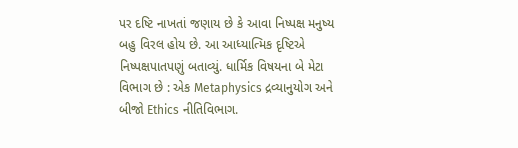પર દષ્ટિ નાખતાં જણાય છે કે આવા નિષ્પક્ષ મનુષ્ય બહુ વિરલ હોય છે. આ આધ્યાત્મિક દૃષ્ટિએ નિષ્પક્ષપાતપણું બતાવ્યું. ધાર્મિક વિષયના બે મેટા વિભાગ છે : એક Metaphysics દ્રવ્યાનુયોગ અને બીજો Ethics નીતિવિભાગ.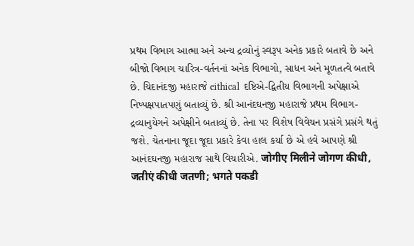પ્રથમ વિભાગ આત્મા અને અન્ય દ્રવ્યોનું સ્વરૂપ અનેક પ્રકારે બતાવે છે અને બીજો વિભાગ ચારિત્ર-વર્તનનાં અનેક વિભાગો, સાધન અને મૂળતત્વે બતાવે છે. ચિદાનંદજી મહારાજે eithical દષ્ટિએ-દ્વિતીય વિભાગની અપેક્ષાએ નિષ્પક્ષપાતપણું બતાવ્યું છે. શ્રી આનંદઘનજી મહારાજે પ્રથમ વિભાગ-દ્રવ્યાનુયેગને અપેક્ષીને બતાવ્યું છે. તેના પર વિશેષ વિવેચન પ્રસંગે પ્રસંગે થતું જશે. ચેતનાના જૂદા જૂદા પ્રકારે કેવા હાલ કર્યા છે એ હવે આપણે શ્રી આનંદઘનજી મહારાજ સાથે વિચારીએ. जोगीए मिलीने जोगण कीधी, जतीएं कीधी जतणी; भगते पकडी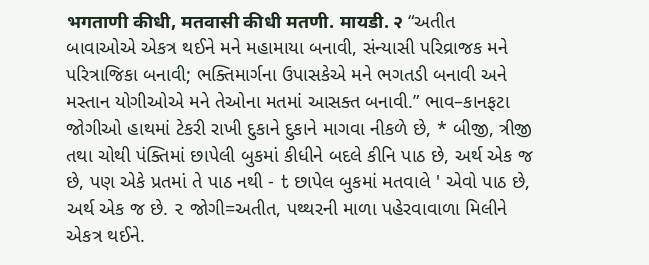भगताणी कीधी, मतवासी कीधी मतणी. मायडी. २ “અતીત બાવાઓએ એકત્ર થઈને મને મહામાયા બનાવી, સંન્યાસી પરિવ્રાજક મને પરિત્રાજિકા બનાવી; ભક્તિમાર્ગના ઉપાસકેએ મને ભગતડી બનાવી અને મસ્તાન યોગીઓએ મને તેઓના મતમાં આસક્ત બનાવી.” ભાવ–કાનફટા જોગીઓ હાથમાં ટેકરી રાખી દુકાને દુકાને માગવા નીકળે છે, * બીજી, ત્રીજી તથા ચોથી પંક્તિમાં છાપેલી બુકમાં કીધીને બદલે કીનિ પાઠ છે, અર્થ એક જ છે, પણ એકે પ્રતમાં તે પાઠ નથી - t છાપેલ બુકમાં મતવાલે ' એવો પાઠ છે, અર્થ એક જ છે. ૨ જોગી=અતીત, પથ્થરની માળા પહેરવાવાળા મિલીને એકત્ર થઈને.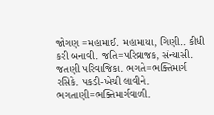જોગણ =મહામાઈ. મહામાયા, ગિણી.. કીધી કરી બનાવી. જતિ=પરિવ્રાજક, સંન્યાસી. જતણી પરિવાજિકા. ભગતે=ભક્તિમાર્ગ રસિકે. પકડી-ખેચી લાવીને. ભગતાણી=ભક્તિમાર્ગવાળી.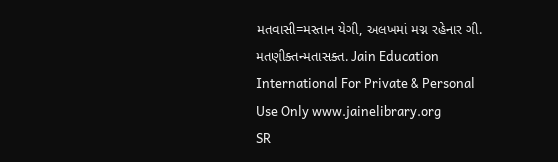મતવાસી=મસ્તાન યેગી, અલખમાં મગ્ન રહેનાર ગી. મતણીક્તન્મતાસક્ત. Jain Education International For Private & Personal Use Only www.jainelibrary.org
SR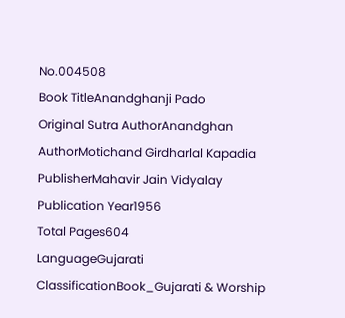No.004508
Book TitleAnandghanji Pado
Original Sutra AuthorAnandghan
AuthorMotichand Girdharlal Kapadia
PublisherMahavir Jain Vidyalay
Publication Year1956
Total Pages604
LanguageGujarati
ClassificationBook_Gujarati & Worship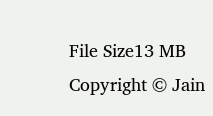File Size13 MB
Copyright © Jain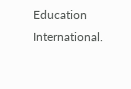Education International.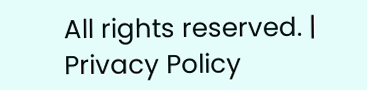All rights reserved. | Privacy Policy